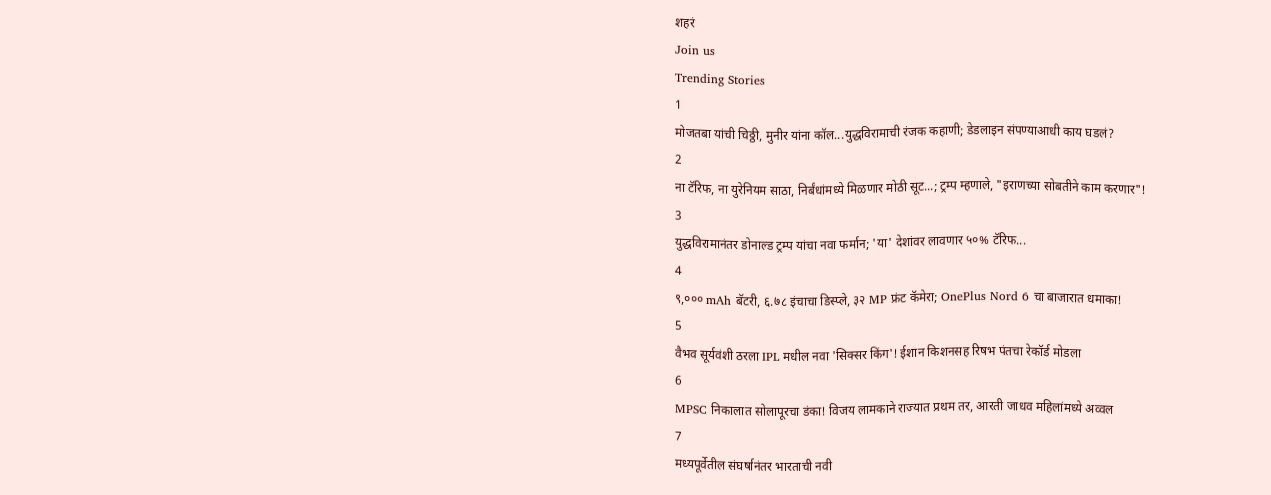शहरं
Join us
Trending Stories
1
मोजतबा यांची चिठ्ठी, मुनीर यांना कॉल...युद्धविरामाची रंजक कहाणी; डेडलाइन संपण्याआधी काय घडलं?
2
ना टॅरिफ, ना युरेनियम साठा, निर्बंधांमध्ये मिळणार मोठी सूट...; ट्रम्प म्हणाले, "इराणच्या सोबतीने काम करणार"!
3
युद्धविरामानंतर डोनाल्ड ट्रम्प यांचा नवा फर्मान; 'या' देशांवर लावणार ५०% टॅरिफ...
4
९,००० mAh बॅटरी, ६.७८ इंचाचा डिस्प्ले, ३२ MP फ्रंट कॅमेरा; OnePlus Nord 6 चा बाजारात धमाका!
5
वैभव सूर्यवंशी ठरला IPL मधील नवा 'सिक्सर किंग'! ईशान किशनसह रिषभ पंतचा रेकॉर्ड मोडला
6
MPSC निकालात सोलापूरचा डंका! विजय लामकाने राज्यात प्रथम तर, आरती जाधव महिलांमध्ये अव्वल
7
मध्यपूर्वेतील संघर्षानंतर भारताची नवी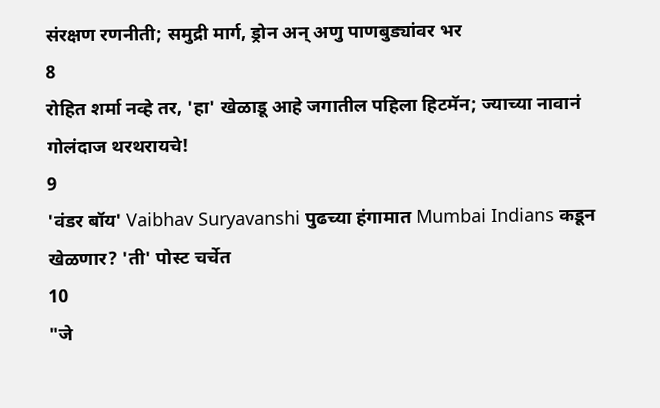संरक्षण रणनीती; समुद्री मार्ग, ड्रोन अन् अणु पाणबुड्यांवर भर
8
रोहित शर्मा नव्हे तर, 'हा' खेळाडू आहे जगातील पहिला हिटमॅन; ज्याच्या नावानं गोलंदाज थरथरायचे!
9
'वंडर बॉय' Vaibhav Suryavanshi पुढच्या हंगामात Mumbai Indians कडून खेळणार? 'ती' पोस्ट चर्चेत
10
"जे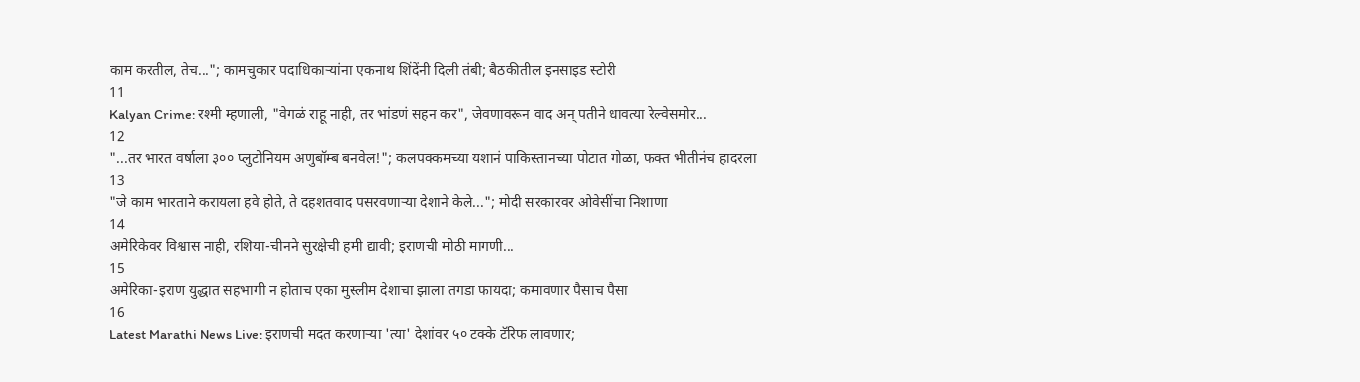काम करतील, तेच..."; कामचुकार पदाधिकाऱ्यांना एकनाथ शिंदेंनी दिली तंबी; बैठकीतील इनसाइड स्टोरी
11
Kalyan Crime: रश्मी म्हणाली, "वेगळं राहू नाही, तर भांडणं सहन कर", जेवणावरून वाद अन् पतीने धावत्या रेल्वेसमोर...
12
"...तर भारत वर्षाला ३०० प्लुटोनियम अणुबॉम्ब बनवेल!"; कलपक्कमच्या यशानं पाकिस्तानच्या पोटात गोळा, फक्त भीतीनंच हादरला
13
"जे काम भारताने करायला हवे होते, ते दहशतवाद पसरवणाऱ्या देशाने केले..."; मोदी सरकारवर ओवेसींचा निशाणा
14
अमेरिकेवर विश्वास नाही, रशिया-चीनने सुरक्षेची हमी द्यावी; इराणची मोठी मागणी...
15
अमेरिका-इराण युद्धात सहभागी न होताच एका मुस्लीम देशाचा झाला तगडा फायदा; कमावणार पैसाच पैसा
16
Latest Marathi News Live: इराणची मदत करणाऱ्या 'त्या' देशांवर ५० टक्के टॅरिफ लावणार;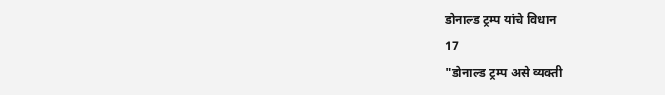डोनाल्ड ट्रम्प यांचे विधान
17
"डोनाल्ड ट्रम्प असे व्यक्ती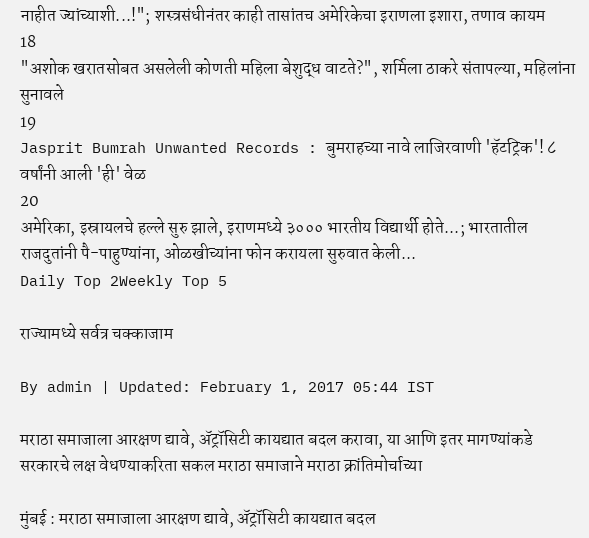नाहीत ज्यांच्याशी...!"; शस्त्रसंधीनंतर काही तासांतच अमेरिकेचा इराणला इशारा, तणाव कायम
18
"अशोक खरातसोबत असलेली कोणती महिला बेशुद्ध वाटते?", शर्मिला ठाकरे संतापल्या, महिलांना सुनावले
19
Jasprit Bumrah Unwanted Records : बुमराहच्या नावे लाजिरवाणी 'हॅटट्रिक'! ८ वर्षांनी आली 'ही' वेळ
20
अमेरिका, इस्रायलचे हल्ले सुरु झाले, इराणमध्ये ३००० भारतीय विद्यार्थी होते...; भारतातील राजदुतांनी पै-पाहुण्यांना, ओळखीच्यांना फोन करायला सुरुवात केली...
Daily Top 2Weekly Top 5

राज्यामध्ये सर्वत्र चक्काजाम

By admin | Updated: February 1, 2017 05:44 IST

मराठा समाजाला आरक्षण द्यावे, अ‍ॅट्रॉसिटी कायद्यात बदल करावा, या आणि इतर मागण्यांकडे सरकारचे लक्ष वेधण्याकरिता सकल मराठा समाजाने मराठा क्रांतिमोर्चाच्या

मुंबई : मराठा समाजाला आरक्षण द्यावे, अ‍ॅट्रॉसिटी कायद्यात बदल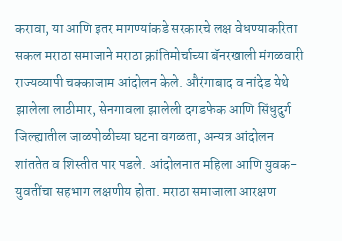करावा, या आणि इतर मागण्यांकडे सरकारचे लक्ष वेधण्याकरिता सकल मराठा समाजाने मराठा क्रांतिमोर्चाच्या बॅनरखाली मंगळवारी राज्यव्यापी चक्काजाम आंदोलन केले. औरंगाबाद व नांदेड येथे झालेला लाठीमार, सेनगावला झालेली दगडफेक आणि सिंधुदुर्ग जिल्ह्यातील जाळपोळीच्या घटना वगळता, अन्यत्र आंदोलन शांततेत व शिस्तीत पार पडले. आंदोलनात महिला आणि युवक-युवतींचा सहभाग लक्षणीय होता. मराठा समाजाला आरक्षण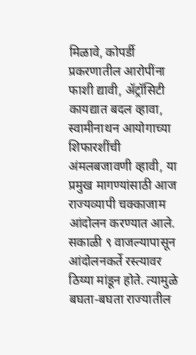मिळावे, कोपर्डी प्रकरणातील आरोपींना फाशी द्यावी, अ‍ॅट्रॉसिटी कायद्यात बदल व्हावा, स्वामीनाथन आयोगाच्या शिफारशींची अंमलबजावणी व्हावी, या प्रमुख मागण्यांसाठी आज राज्यव्यापी चक्काजाम आंदोलन करण्यात आले. सकाळी ९ वाजल्यापासून आंदोलनकर्ते रस्त्यावर ठिय्या मांडून होते. त्यामुळे बघता-बघता राज्यातील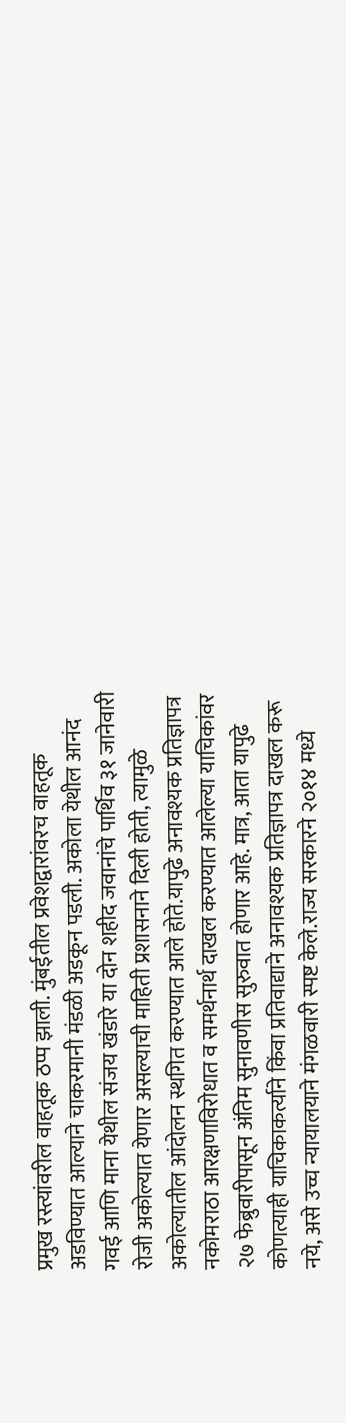प्रमुख रस्त्यांवरील वाहतूक ठप्प झाली. मुंबईतील प्रवेशद्वारांवरच वाहतूक अडविण्यात आल्याने चाकरमानी मंडळी अडकून पडली. अकोला येथील आनंद गवई आणि माना येथील संजय खंडारे या दोन शहीद जवानांचे पार्थिव ३१ जानेवारी रोजी अकोल्यात येणार असल्याची माहिती प्रशासनाने दिली होती, त्यामुळे अकोल्यातील आंदोलन स्थगित करण्यात आले होते.यापुढे अनावश्यक प्रतिज्ञापत्र नकोमराठा आरक्षणाविरोधात व समर्थनार्थ दाखल करण्यात आलेल्या याचिकांवर २७ फेब्रुवारीपासून अंतिम सुनावणीस सुरुवात होणार आहे. मात्र, आता यापुढे कोणत्याही याचिकाकर्त्याने किंवा प्रतिवाद्याने अनावश्यक प्रतिज्ञापत्र दाखल करू नये, असे उच्च न्यायालयाने मंगळवारी स्पष्ट केले.राज्य सरकारने २०१४ मध्ये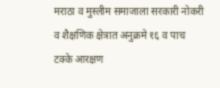मराठा व मुस्लीम समाजाला सरकारी नोकरी व शैक्षणिक क्षेत्रात अनुक्रमे १६ व पाच टक्के आरक्षण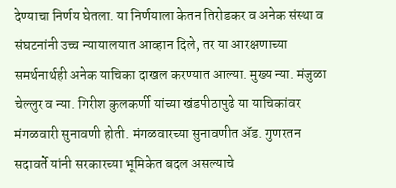देण्याचा निर्णय घेतला. या निर्णयाला केतन तिरोडकर व अनेक संस्था व संघटनांनी उच्च न्यायालयात आव्हान दिले, तर या आरक्षणाच्या समर्थनार्थही अनेक याचिका दाखल करण्यात आल्या. मुख्य न्या. मंजुळा चेल्लुर व न्या. गिरीश कुलकर्णी यांच्या खंडपीठापुढे या याचिकांवर मंगळवारी सुनावणी होती. मंगळवारच्या सुनावणीत अ‍ॅड. गुणरतन सदावर्ते यांनी सरकारच्या भूमिकेत बदल असल्याचे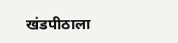खंडपीठाला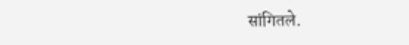सांगितले.